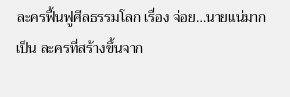ละครฟื้นฟูศีลธรรมโลก เรื่อง จ่อย…นายแน่มาก เป็น ละครที่สร้างขึ้นจาก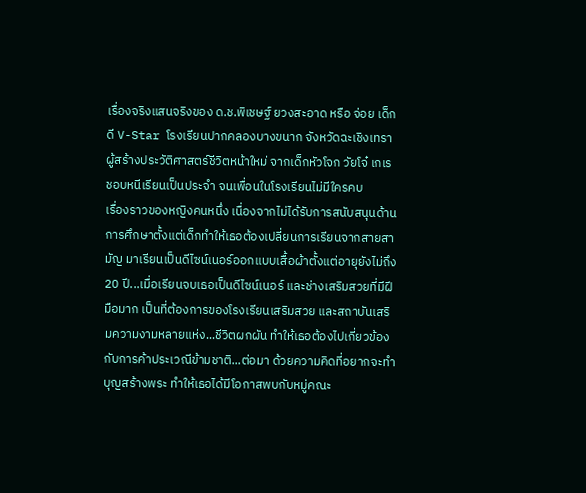เรื่องจริงแสนจริงของ ด.ช.พิเชษฐ์ ยวงสะอาด หรือ จ่อย เด็กดี V-Star โรงเรียนปากคลองบางขนาก จังหวัดฉะเชิงเทรา ผู้สร้างประวัติศาสตร์ชีวิตหน้าใหม่ จากเด็กหัวโจก วัยโจ๋ เกเร ชอบหนีเรียนเป็นประจำ จนเพื่อนในโรงเรียนไม่มีใครคบ
เรื่องราวของหญิงคนหนึ่ง เนื่องจากไม่ได้รับการสนับสนุนด้านการศึกษาตั้งแต่เด็กทำให้เธอต้องเปลี่ยนการเรียนจากสายสามัญ มาเรียนเป็นดีไซน์เนอร์ออกแบบเสื้อผ้าตั้งแต่อายุยังไม่ถึง 20 ปี...เมื่อเรียนจบเธอเป็นดีไซน์เนอร์ และช่างเสริมสวยที่มีฝีมือมาก เป็นที่ต้องการของโรงเรียนเสริมสวย และสถาบันเสริมความงามหลายแห่ง...ชีวิตผกผัน ทำให้เธอต้องไปเกี่ยวข้องกับการค้าประเวณีข้ามชาติ...ต่อมา ด้วยความคิดที่อยากจะทำบุญสร้างพระ ทำให้เธอได้มีโอกาสพบกับหมู่คณะ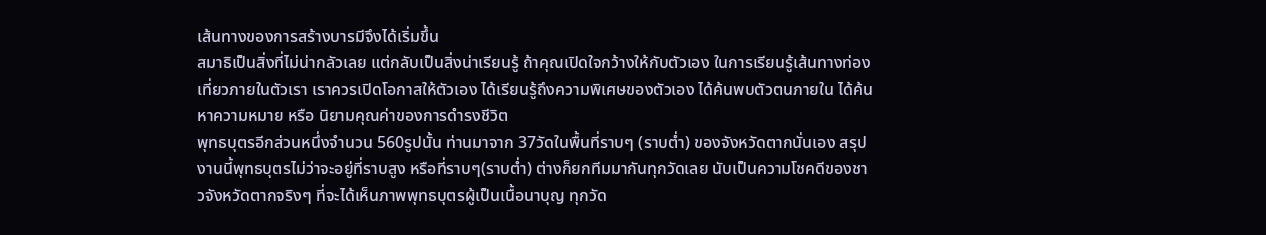เส้นทางของการสร้างบารมีจึงได้เริ่มขึ้น
สมาธิเป็นสิ่งที่ไม่น่ากลัวเลย แต่กลับเป็นสิ่งน่าเรียนรู้ ถ้าคุณเปิดใจกว้างให้กับตัวเอง ในการเรียนรู้เส้นทางท่องเที่ยวภายในตัวเรา เราควรเปิดโอกาสให้ตัวเอง ได้เรียนรู้ถึงความพิเศษของตัวเอง ได้ค้นพบตัวตนภายใน ได้ค้นหาความหมาย หรือ นิยามคุณค่าของการดำรงชีวิต
พุทธบุตรอีกส่วนหนึ่งจำนวน 560รูปนั้น ท่านมาจาก 37วัดในพื้นที่ราบๆ (ราบต่ำ) ของจังหวัดตากนั่นเอง สรุปงานนี้พุทธบุตรไม่ว่าจะอยู่ที่ราบสูง หรือที่ราบๆ(ราบต่ำ) ต่างก็ยกทีมมากันทุกวัดเลย นับเป็นความโชคดีของชาวจังหวัดตากจริงๆ ที่จะได้เห็นภาพพุทธบุตรผู้เป็นเนื้อนาบุญ ทุกวัด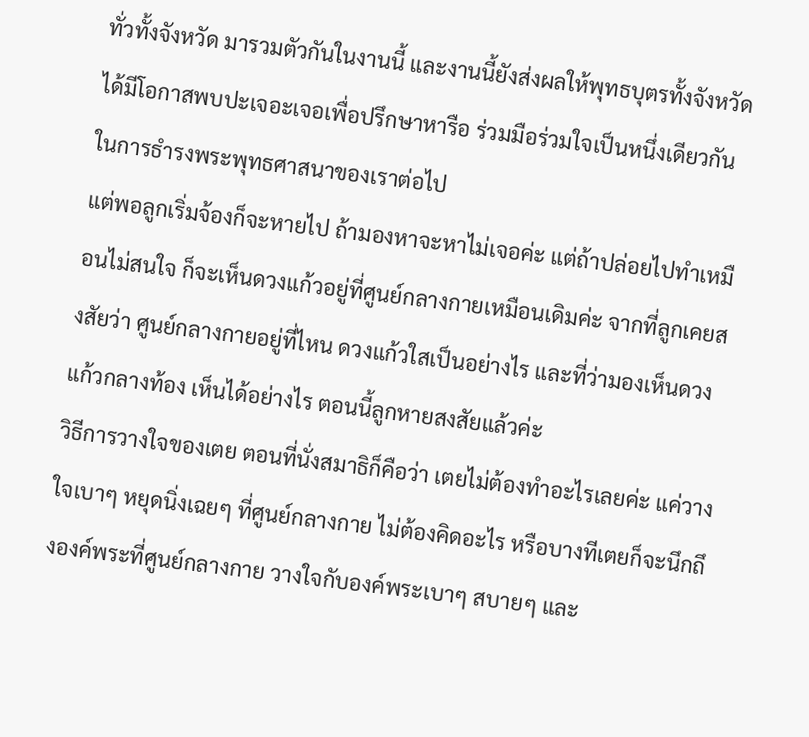ทั่วทั้งจังหวัด มารวมตัวกันในงานนี้ และงานนี้ยังส่งผลให้พุทธบุตรทั้งจังหวัด ได้มีโอกาสพบปะเจอะเจอเพื่อปรึกษาหารือ ร่วมมือร่วมใจเป็นหนึ่งเดียวกัน ในการธำรงพระพุทธศาสนาของเราต่อไป
แต่พอลูกเริ่มจ้องก็จะหายไป ถ้ามองหาจะหาไม่เจอค่ะ แต่ถ้าปล่อยไปทำเหมือนไม่สนใจ ก็จะเห็นดวงแก้วอยู่ที่ศูนย์กลางกายเหมือนเดิมค่ะ จากที่ลูกเคยสงสัยว่า ศูนย์กลางกายอยู่ที่ไหน ดวงแก้วใสเป็นอย่างไร และที่ว่ามองเห็นดวงแก้วกลางท้อง เห็นได้อย่างไร ตอนนี้ลูกหายสงสัยแล้วค่ะ
วิธีการวางใจของเตย ตอนที่นั่งสมาธิก็คือว่า เตยไม่ต้องทำอะไรเลยค่ะ แค่วางใจเบาๆ หยุดนิ่งเฉยๆ ที่ศูนย์กลางกาย ไม่ต้องคิดอะไร หรือบางทีเตยก็จะนึกถึงองค์พระที่ศูนย์กลางกาย วางใจกับองค์พระเบาๆ สบายๆ และ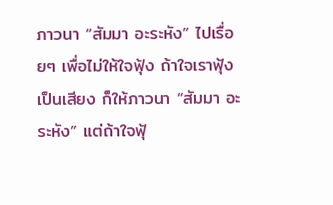ภาวนา “สัมมา อะระหัง” ไปเรื่อยๆ เพื่อไม่ให้ใจฟุ้ง ถ้าใจเราฟุ้งเป็นเสียง ก็ให้ภาวนา “สัมมา อะระหัง” แต่ถ้าใจฟุ้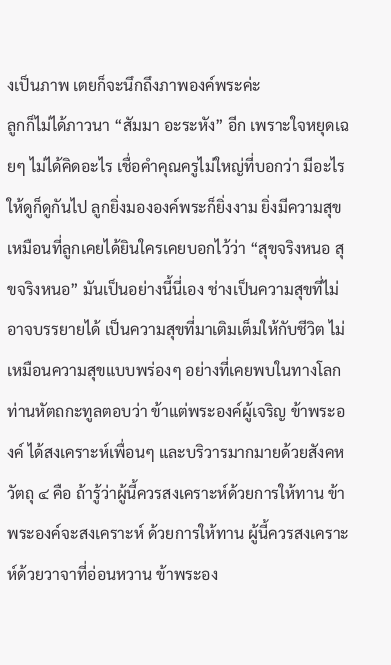งเป็นภาพ เตยก็จะนึกถึงภาพองค์พระค่ะ
ลูกก็ไม่ได้ภาวนา “สัมมา อะระหัง” อีก เพราะใจหยุดเฉยๆ ไม่ได้คิดอะไร เชื่อคำคุณครูไม่ใหญ่ที่บอกว่า มีอะไรให้ดูก็ดูกันไป ลูกยิ่งมององค์พระก็ยิ่งงาม ยิ่งมีความสุข เหมือนที่ลูกเคยได้ยินใครเคยบอกไว้ว่า “สุขจริงหนอ สุขจริงหนอ” มันเป็นอย่างนี้นี่เอง ช่างเป็นความสุขที่ไม่อาจบรรยายได้ เป็นความสุขที่มาเติมเต็มให้กับชีวิต ไม่เหมือนความสุขแบบพร่องๆ อย่างที่เคยพบในทางโลก
ท่านหัตถกะทูลตอบว่า ข้าแต่พระองค์ผู้เจริญ ข้าพระองค์ ได้สงเคราะห์เพื่อนๆ และบริวารมากมายด้วยสังคหวัตถุ ๔ คือ ถ้ารู้ว่าผู้นี้ควรสงเคราะห์ด้วยการให้ทาน ข้าพระองค์จะสงเคราะห์ ด้วยการให้ทาน ผู้นี้ควรสงเคราะห์ด้วยวาจาที่อ่อนหวาน ข้าพระอง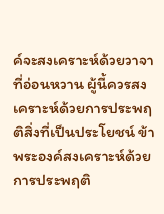ค์จะสงเคราะห์ด้วยวาจาที่อ่อนหวาน ผู้นี้ควรสงเคราะห์ด้วยการประพฤติสิ่งที่เป็นประโยชน์ ข้าพระองค์สงเคราะห์ด้วยการประพฤติ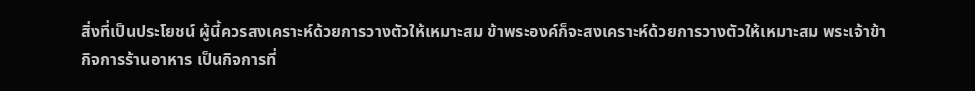สิ่งที่เป็นประโยชน์ ผู้นี้ควรสงเคราะห์ด้วยการวางตัวให้เหมาะสม ข้าพระองค์ก็จะสงเคราะห์ด้วยการวางตัวให้เหมาะสม พระเจ้าข้า
กิจการร้านอาหาร เป็นกิจการที่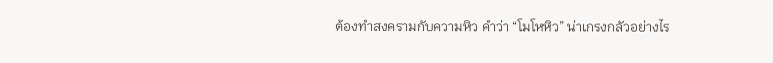ต้องทำสงครามกับความหิว คำว่า “โมโหหิว” น่าเกรงกลัวอย่างไร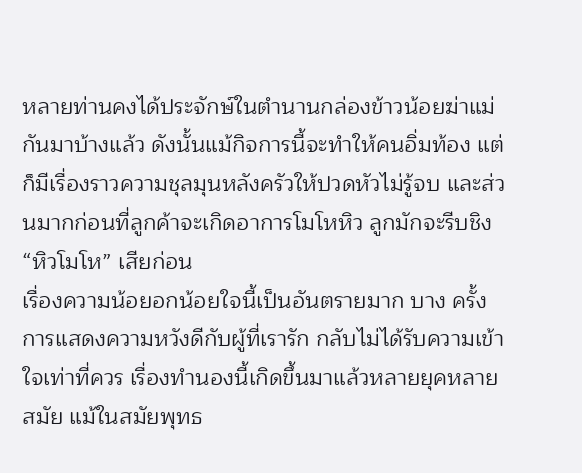หลายท่านคงได้ประจักษ์ในตำนานกล่องข้าวน้อยฆ่าแม่กันมาบ้างแล้ว ดังนั้นแม้กิจการนี้จะทำให้คนอิ่มท้อง แต่ก็มีเรื่องราวความชุลมุนหลังครัวให้ปวดหัวไม่รู้จบ และส่วนมากก่อนที่ลูกค้าจะเกิดอาการโมโหหิว ลูกมักจะรีบชิง “หิวโมโห” เสียก่อน
เรื่องความน้อยอกน้อยใจนี้เป็นอันตรายมาก บาง ครั้งการแสดงความหวังดีกับผู้ที่เรารัก กลับไม่ได้รับความเข้าใจเท่าที่ควร เรื่องทำนองนี้เกิดขึ้นมาแล้วหลายยุคหลายสมัย แม้ในสมัยพุทธ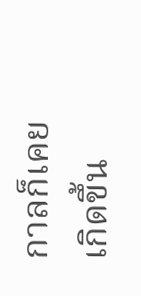กาลก็เคยเกิดขึ้น